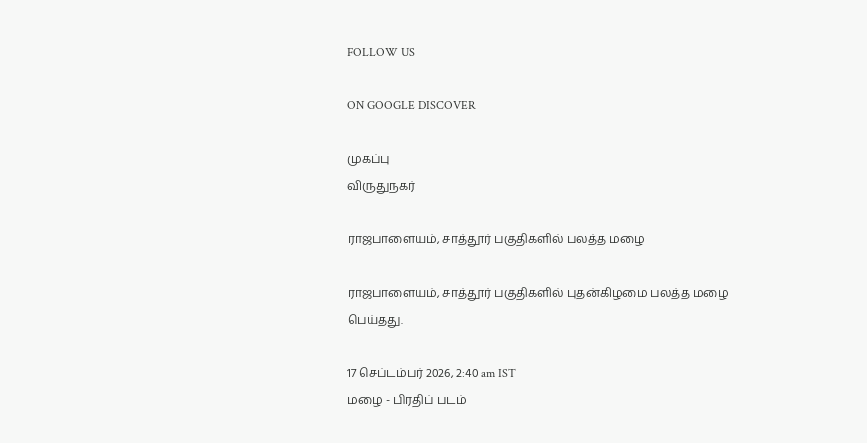FOLLOW US

ON GOOGLE DISCOVER

முகப்பு
விருதுநகர்

ராஜபாளையம், சாத்தூர் பகுதிகளில் பலத்த மழை

ராஜபாளையம், சாத்தூர் பகுதிகளில் புதன்கிழமை பலத்த மழை பெய்தது.

17 செப்டம்பர் 2026, 2:40 am IST
மழை - பிரதிப் படம்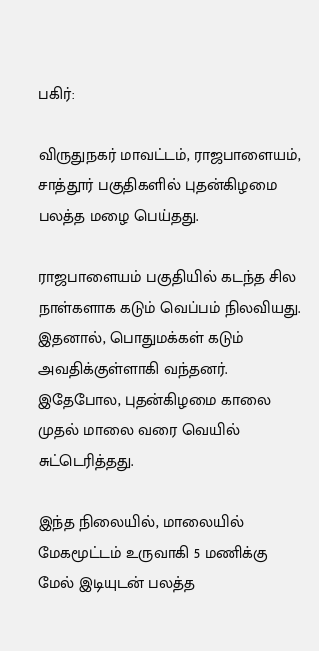பகிர்:

விருதுநகர் மாவட்டம், ராஜபாளையம், சாத்தூர் பகுதிகளில் புதன்கிழமை பலத்த மழை பெய்தது.

ராஜபாளையம் பகுதியில் கடந்த சில நாள்களாக கடும் வெப்பம் நிலவியது. இதனால், பொதுமக்கள் கடும் அவதிக்குள்ளாகி வந்தனர். இதேபோல, புதன்கிழமை காலை முதல் மாலை வரை வெயில் சுட்டெரித்தது.

இந்த நிலையில், மாலையில் மேகமூட்டம் உருவாகி 5 மணிக்கு மேல் இடியுடன் பலத்த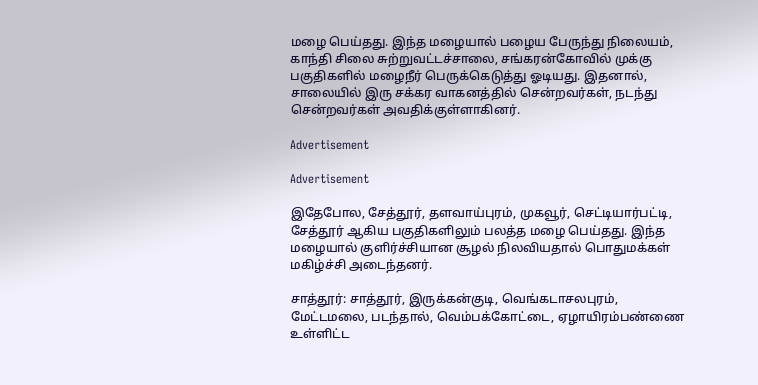மழை பெய்தது. இந்த மழையால் பழைய பேருந்து நிலையம், காந்தி சிலை சுற்றுவட்டச்சாலை, சங்கரன்கோவில் முக்கு பகுதிகளில் மழைநீர் பெருக்கெடுத்து ஓடியது. இதனால், சாலையில் இரு சக்கர வாகனத்தில் சென்றவர்கள், நடந்து சென்றவர்கள் அவதிக்குள்ளாகினர்.

Advertisement

Advertisement

இதேபோல, சேத்தூர், தளவாய்புரம், முகவூர், செட்டியார்பட்டி, சேத்தூர் ஆகிய பகுதிகளிலும் பலத்த மழை பெய்தது. இந்த மழையால் குளிர்ச்சியான சூழல் நிலவியதால் பொதுமக்கள் மகிழ்ச்சி அடைந்தனர்.

சாத்தூர்: சாத்தூர், இருக்கன்குடி, வெங்கடாசலபுரம், மேட்டமலை, படந்தால், வெம்பக்கோட்டை, ஏழாயிரம்பண்ணை உள்ளிட்ட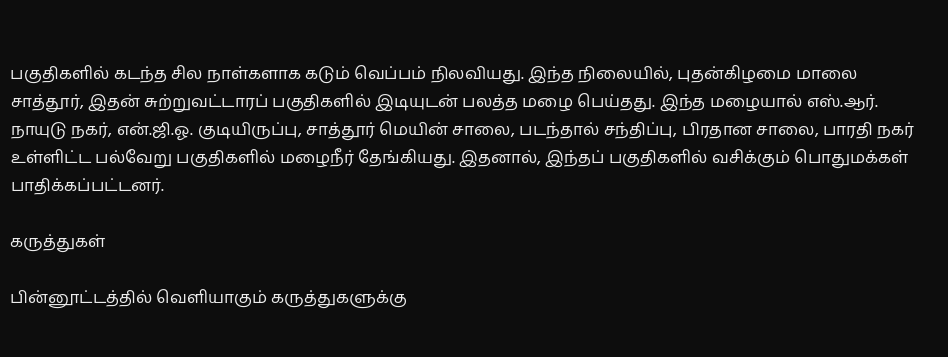பகுதிகளில் கடந்த சில நாள்களாக கடும் வெப்பம் நிலவியது. இந்த நிலையில், புதன்கிழமை மாலை சாத்தூர், இதன் சுற்றுவட்டாரப் பகுதிகளில் இடியுடன் பலத்த மழை பெய்தது. இந்த மழையால் எஸ்.ஆர். நாயுடு நகர், என்.ஜி.ஓ. குடியிருப்பு, சாத்தூர் மெயின் சாலை, படந்தால் சந்திப்பு, பிரதான சாலை, பாரதி நகர் உள்ளிட்ட பல்வேறு பகுதிகளில் மழைநீர் தேங்கியது. இதனால், இந்தப் பகுதிகளில் வசிக்கும் பொதுமக்கள் பாதிக்கப்பட்டனர்.

கருத்துகள்

பின்னூட்டத்தில் வெளியாகும் கருத்துகளுக்கு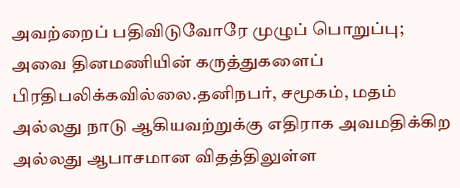அவற்றைப் பதிவிடுவோரே முழுப் பொறுப்பு; அவை தினமணியின் கருத்துகளைப் பிரதிபலிக்கவில்லை.தனிநபர், சமூகம், மதம் அல்லது நாடு ஆகியவற்றுக்கு எதிராக அவமதிக்கிற அல்லது ஆபாசமான விதத்திலுள்ள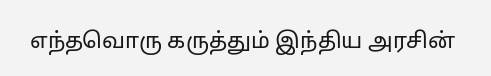எந்தவொரு கருத்தும் இந்திய அரசின்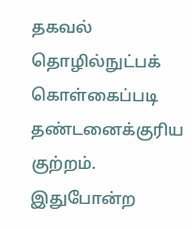தகவல் தொழில்நுட்பக் கொள்கைப்படி தண்டனைக்குரிய குற்றம். இதுபோன்ற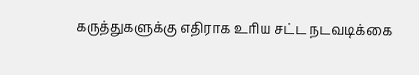கருத்துகளுக்கு எதிராக உரிய சட்ட நடவடிக்கை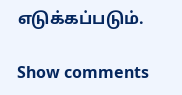எடுக்கப்படும்.

Show comments